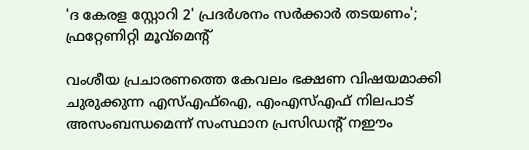'ദ കേരള സ്റ്റോറി 2' പ്രദർശനം സർക്കാർ തടയണം'; ഫ്രറ്റേണിറ്റി മൂവ്മെൻ്റ്

വംശീയ പ്രചാരണത്തെ കേവലം ഭക്ഷണ വിഷയമാക്കി ചുരുക്കുന്ന എസ്എഫ്ഐ, എംഎസ്എഫ് നിലപാട് അസംബന്ധമെന്ന് സംസ്ഥാന പ്രസിഡൻ്റ് നഈം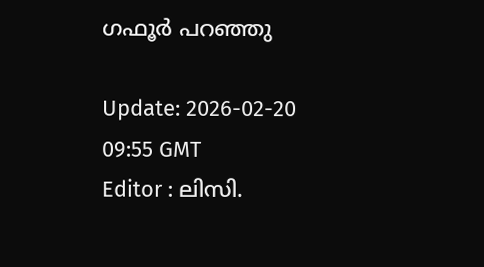ഗഫൂർ പറഞ്ഞു

Update: 2026-02-20 09:55 GMT
Editor : ലിസി.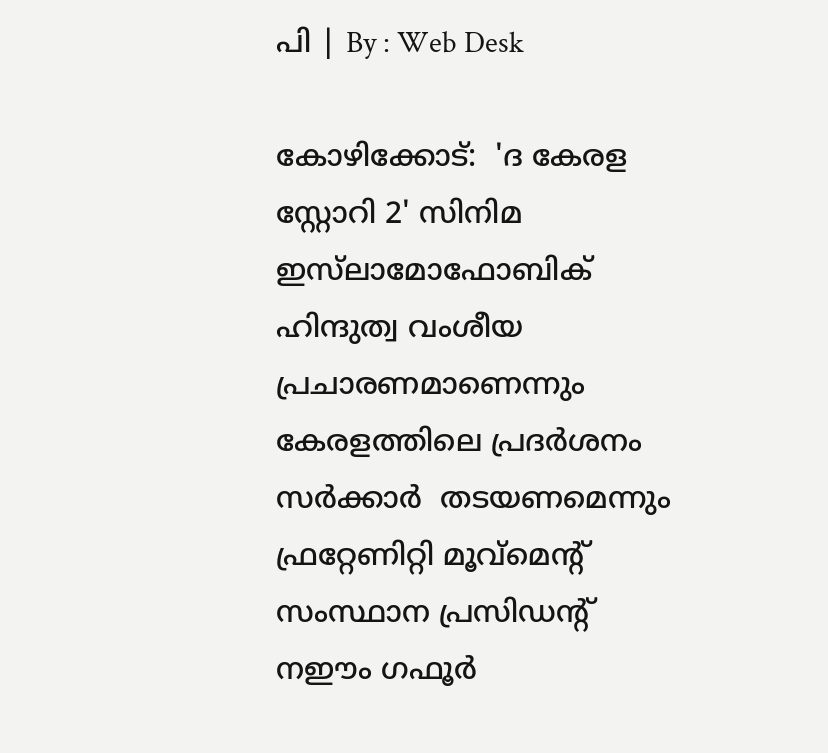പി | By : Web Desk

കോഴിക്കോട്:  'ദ കേരള സ്റ്റോറി 2' സിനിമ ഇസ്‍ലാമോഫോബിക് ഹിന്ദുത്വ വംശീയ പ്രചാരണമാണെന്നും കേരളത്തിലെ പ്രദർശനം സർക്കാർ  തടയണമെന്നും ഫ്രറ്റേണിറ്റി മൂവ്മെൻ്റ് സംസ്ഥാന പ്രസിഡൻ്റ് നഈം ഗഫൂർ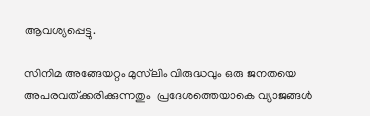ആവശ്യപ്പെട്ടു.

സിനിമ അങ്ങേയറ്റം മുസ്‍ലിം വിരുദ്ധവും ഒരു ജനതയെ അപരവത്ക്കരിക്കുന്നതും  പ്രദേശത്തെയാകെ വ്യാജങ്ങൾ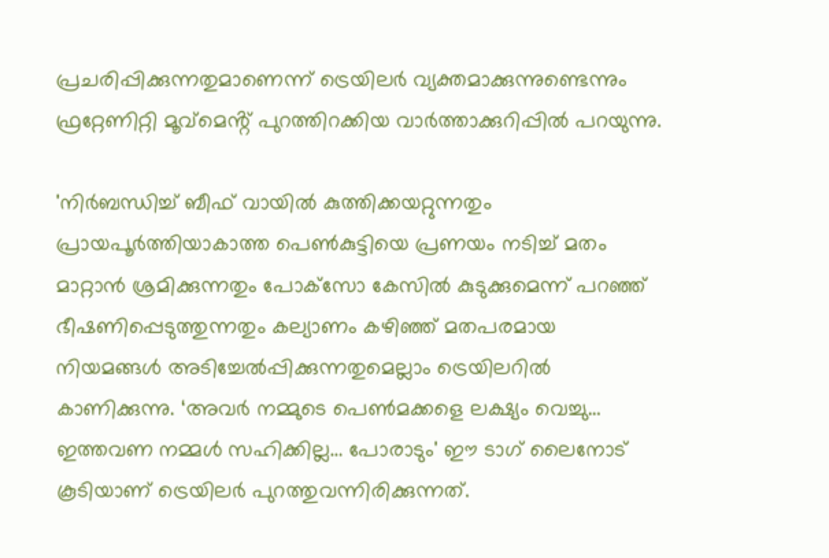പ്രചരിപ്പിക്കുന്നതുമാണെന്ന് ട്രെയിലർ വ്യക്തമാക്കുന്നുണ്ടെന്നും ഫ്രറ്റേണിറ്റി മൂവ്മെൻ്റ് പുറത്തിറക്കിയ വാര്‍ത്താക്കുറിപ്പില്‍ പറയുന്നു.

'നിർബന്ധിച്ച് ബീഫ് വായിൽ കുത്തിക്കയറ്റുന്നതും പ്രായപൂര്‍ത്തിയാകാത്ത പെണ്‍കുട്ടിയെ പ്രണയം നടിച്ച് മതം മാറ്റാന്‍ ശ്രമിക്കുന്നതും പോക്‌സോ കേസില്‍ കുടുക്കുമെന്ന് പറഞ്ഞ് ഭീഷണിപ്പെടുത്തുന്നതും കല്യാണം കഴിഞ്ഞ് മതപരമായ നിയമങ്ങള്‍ അടിച്ചേല്‍പ്പിക്കുന്നതുമെല്ലാം ട്രെയിലറില്‍ കാണിക്കുന്നു. ‘അവര്‍ നമ്മുടെ പെണ്‍മക്കളെ ലക്ഷ്യം വെച്ചു… ഇത്തവണ നമ്മള്‍ സഹിക്കില്ല… പോരാടും' ഈ ടാഗ് ലൈനോട് കൂടിയാണ് ട്രെയിലർ പുറത്തുവന്നിരിക്കുന്നത്.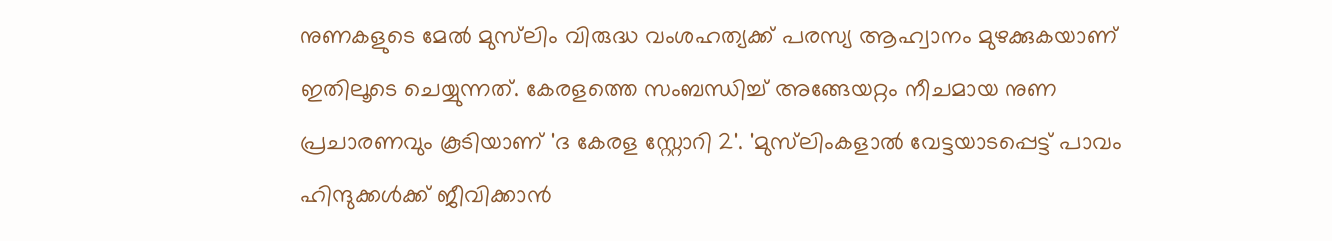നുണകളുടെ മേൽ മുസ്‌ലിം വിരുദ്ധ വംശഹത്യക്ക് പരസ്യ ആഹ്വാനം മുഴക്കുകയാണ് ഇതിലൂടെ ചെയ്യുന്നത്. കേരളത്തെ സംബന്ധിച്ച് അങ്ങേയറ്റം നീചമായ നുണ പ്രചാരണവും കൂടിയാണ് 'ദ കേരള സ്റ്റോറി 2'. 'മുസ്‌ലിംകളാൽ വേട്ടയാടപ്പെട്ട് പാവം ഹിന്ദുക്കൾക്ക് ജീവിക്കാൻ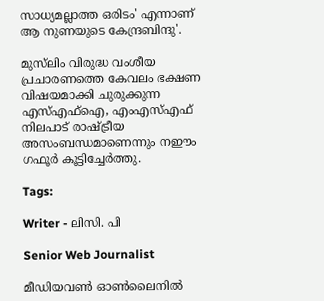സാധ്യമല്ലാത്ത ഒരിടം' എന്നാണ് ആ നുണയുടെ കേന്ദ്രബിന്ദു'.

മുസ്‍ലിം വിരുദ്ധ വംശീയ പ്രചാരണത്തെ കേവലം ഭക്ഷണ വിഷയമാക്കി ചുരുക്കുന്ന എസ്എഫ്ഐ, എംഎസ്എഫ് നിലപാട് രാഷ്ട്രീയ അസംബന്ധമാണെന്നും നഈം ഗഫൂർ കൂട്ടിച്ചേർത്തു.

Tags:

Writer - ലിസി. പി

Senior Web Journalist

മീഡിയവൺ ഓൺലൈനിൽ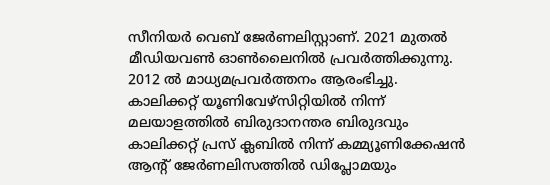സീനിയർ വെബ് ജേർണലിസ്റ്റാണ്. 2021 മുതൽ മീഡിയവൺ ഓൺലൈനിൽ പ്രവർത്തിക്കുന്നു. 2012 ല്‍ മാധ്യമപ്രവര്‍ത്തനം ആരംഭിച്ചു. കാലിക്കറ്റ് യൂണിവേഴ്‌സിറ്റിയിൽ നിന്ന് മലയാളത്തിൽ ബിരുദാനന്തര ബിരുദവും കാലിക്കറ്റ് പ്രസ് ക്ലബിൽ നിന്ന് കമ്മ്യൂണിക്കേഷൻ ആന്റ് ജേർണലിസത്തിൽ ഡിപ്ലോമയും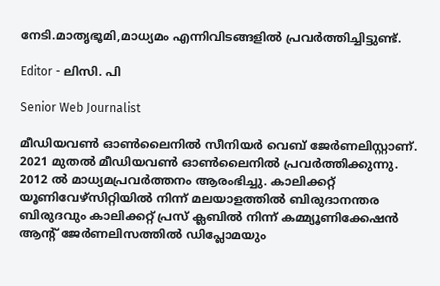നേടി.മാതൃഭൂമി,മാധ്യമം എന്നിവിടങ്ങളിൽ പ്രവർത്തിച്ചിട്ടുണ്ട്.

Editor - ലിസി. പി

Senior Web Journalist

മീഡിയവൺ ഓൺലൈനിൽ സീനിയർ വെബ് ജേർണലിസ്റ്റാണ്. 2021 മുതൽ മീഡിയവൺ ഓൺലൈനിൽ പ്രവർത്തിക്കുന്നു. 2012 ല്‍ മാധ്യമപ്രവര്‍ത്തനം ആരംഭിച്ചു. കാലിക്കറ്റ് യൂണിവേഴ്‌സിറ്റിയിൽ നിന്ന് മലയാളത്തിൽ ബിരുദാനന്തര ബിരുദവും കാലിക്കറ്റ് പ്രസ് ക്ലബിൽ നിന്ന് കമ്മ്യൂണിക്കേഷൻ ആന്റ് ജേർണലിസത്തിൽ ഡിപ്ലോമയും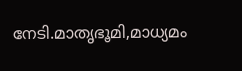നേടി.മാതൃഭൂമി,മാധ്യമം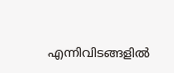എന്നിവിടങ്ങളിൽ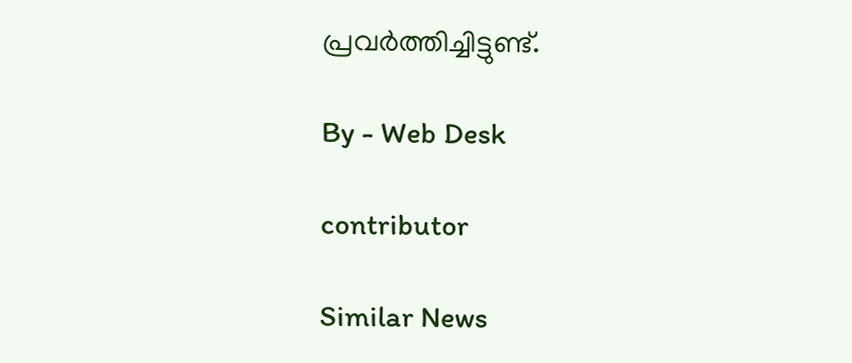പ്രവർത്തിച്ചിട്ടുണ്ട്.

By - Web Desk

contributor

Similar News